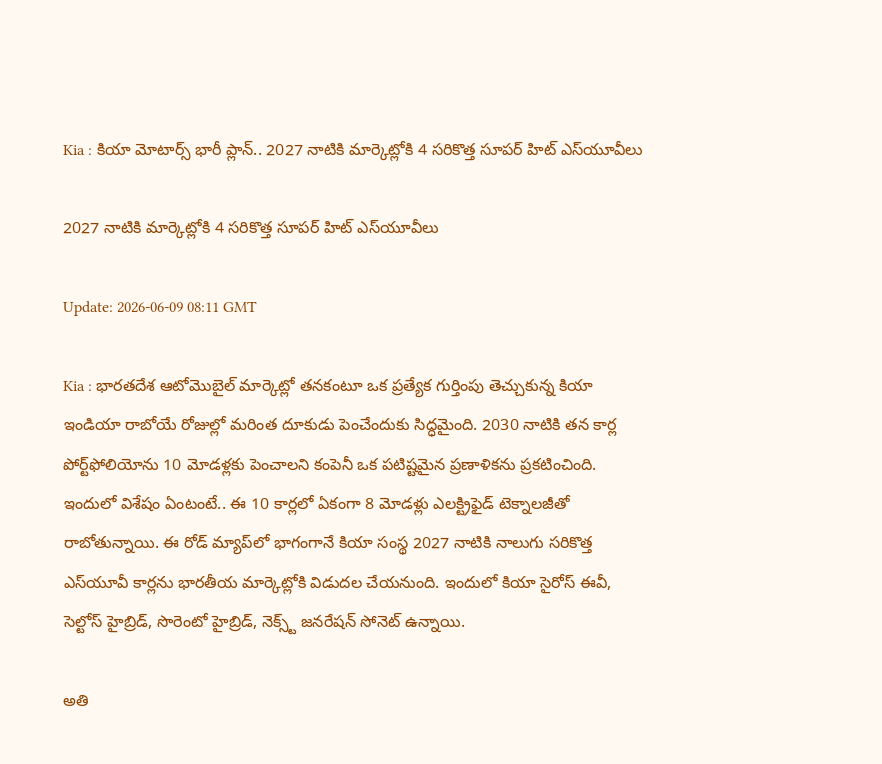Kia : కియా మోటార్స్ భారీ ప్లాన్.. 2027 నాటికి మార్కెట్లోకి 4 సరికొత్త సూపర్ హిట్ ఎస్‌యూవీలు

2027 నాటికి మార్కెట్లోకి 4 సరికొత్త సూపర్ హిట్ ఎస్‌యూవీలు

Update: 2026-06-09 08:11 GMT

Kia : భారతదేశ ఆటోమొబైల్ మార్కెట్లో తనకంటూ ఒక ప్రత్యేక గుర్తింపు తెచ్చుకున్న కియా ఇండియా రాబోయే రోజుల్లో మరింత దూకుడు పెంచేందుకు సిద్ధమైంది. 2030 నాటికి తన కార్ల పోర్ట్‌ఫోలియోను 10 మోడళ్లకు పెంచాలని కంపెనీ ఒక పటిష్టమైన ప్రణాళికను ప్రకటించింది. ఇందులో విశేషం ఏంటంటే.. ఈ 10 కార్లలో ఏకంగా 8 మోడళ్లు ఎలక్ట్రిఫైడ్ టెక్నాలజీతో రాబోతున్నాయి. ఈ రోడ్ మ్యాప్‌లో భాగంగానే కియా సంస్థ 2027 నాటికి నాలుగు సరికొత్త ఎస్‌యూవీ కార్లను భారతీయ మార్కెట్లోకి విడుదల చేయనుంది. ఇందులో కియా సైరోస్ ఈవీ, సెల్టోస్ హైబ్రిడ్, సొరెంటో హైబ్రిడ్, నెక్స్ట్ జనరేషన్ సోనెట్ ఉన్నాయి.

అతి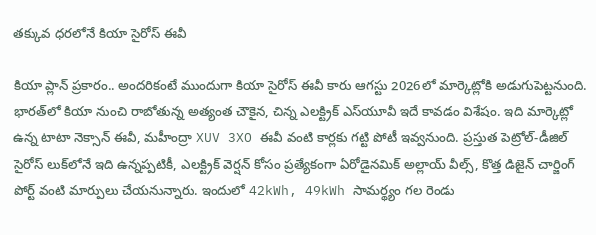తక్కువ ధరలోనే కియా సైరోస్ ఈవీ

కియా ప్లాన్ ప్రకారం.. అందరికంటే ముందుగా కియా సైరోస్ ఈవీ కారు ఆగస్టు 2026లో మార్కెట్లోకి అడుగుపెట్టనుంది. భారత్‌లో కియా నుంచి రాబోతున్న అత్యంత చౌకైన, చిన్న ఎలక్ట్రిక్ ఎస్‌యూవీ ఇదే కావడం విశేషం. ఇది మార్కెట్లో ఉన్న టాటా నెక్సాన్ ఈవీ, మహీంద్రా XUV 3XO ఈవీ వంటి కార్లకు గట్టి పోటీ ఇవ్వనుంది. ప్రస్తుత పెట్రోల్-డీజిల్ సైరోస్ లుక్‌లోనే ఇది ఉన్నప్పటికీ, ఎలక్ట్రిక్ వెర్షన్ కోసం ప్రత్యేకంగా ఏరోడైనమిక్ అల్లాయ్ వీల్స్, కొత్త డిజైన్ చార్జింగ్ పోర్ట్ వంటి మార్పులు చేయనున్నారు. ఇందులో 42kWh, 49kWh సామర్థ్యం గల రెండు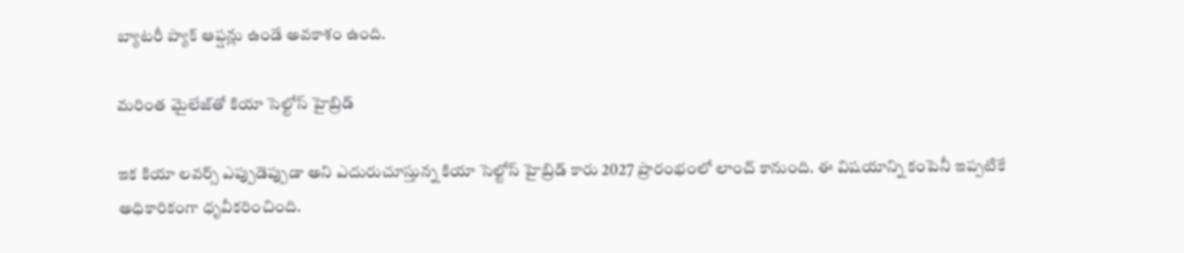బ్యాటరీ ప్యాక్ ఆప్షన్లు ఉండే అవకాశం ఉంది.

మరింత మైలేజ్‌తో కియా సెల్టోస్ హైబ్రిడ్

ఇక కియా లవర్స్ ఎప్పుడెప్పుడా అని ఎదురుచూస్తున్న కియా సెల్టోస్ హైబ్రిడ్ కారు 2027 ప్రారంభంలో లాంచ్ కానుంది. ఈ విషయాన్ని కంపెనీ ఇప్పటికే అధికారికంగా ధృవీకరించింది.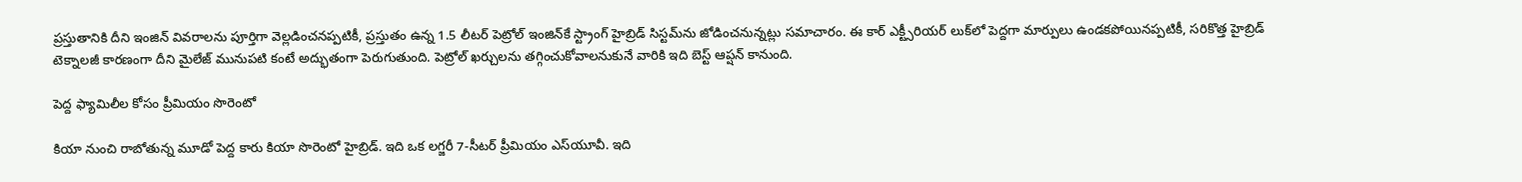ప్రస్తుతానికి దీని ఇంజిన్ వివరాలను పూర్తిగా వెల్లడించనప్పటికీ, ప్రస్తుతం ఉన్న 1.5 లీటర్ పెట్రోల్ ఇంజిన్‌కే స్ట్రాంగ్ హైబ్రిడ్ సిస్టమ్‌ను జోడించనున్నట్లు సమాచారం. ఈ కార్ ఎక్ట్సీరియర్ లుక్‌లో పెద్దగా మార్పులు ఉండకపోయినప్పటికీ, సరికొత్త హైబ్రిడ్ టెక్నాలజీ కారణంగా దీని మైలేజ్ మునుపటి కంటే అద్భుతంగా పెరుగుతుంది. పెట్రోల్ ఖర్చులను తగ్గించుకోవాలనుకునే వారికి ఇది బెస్ట్ ఆప్షన్ కానుంది.

పెద్ద ఫ్యామిలీల కోసం ప్రీమియం సొరెంటో

కియా నుంచి రాబోతున్న మూడో పెద్ద కారు కియా సొరెంటో హైబ్రిడ్. ఇది ఒక లగ్జరీ 7-సీటర్ ప్రీమియం ఎస్‌యూవీ. ఇది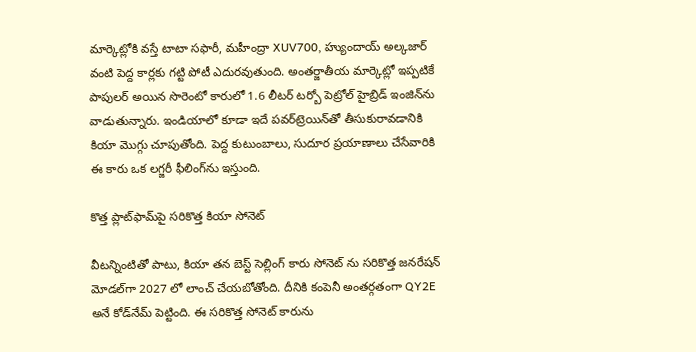మార్కెట్లోకి వస్తే టాటా సఫారీ, మహీంద్రా XUV700, హ్యుందాయ్ అల్కజార్ వంటి పెద్ద కార్లకు గట్టి పోటీ ఎదురవుతుంది. అంతర్జాతీయ మార్కెట్లో ఇప్పటికే పాపులర్ అయిన సొరెంటో కారులో 1.6 లీటర్ టర్బో పెట్రోల్ హైబ్రిడ్ ఇంజిన్‌ను వాడుతున్నారు. ఇండియాలో కూడా ఇదే పవర్‌ట్రెయిన్‌తో తీసుకురావడానికి కియా మొగ్గు చూపుతోంది. పెద్ద కుటుంబాలు, సుదూర ప్రయాణాలు చేసేవారికి ఈ కారు ఒక లగ్జరీ ఫీలింగ్‌ను ఇస్తుంది.

కొత్త ప్లాట్‌ఫామ్‌పై సరికొత్త కియా సోనెట్

వీటన్నింటితో పాటు, కియా తన బెస్ట్ సెల్లింగ్ కారు సోనెట్ ను సరికొత్త జనరేషన్ మోడల్‌గా 2027 లో లాంచ్ చేయబోతోంది. దీనికి కంపెనీ అంతర్గతంగా QY2E అనే కోడ్‌నేమ్ పెట్టింది. ఈ సరికొత్త సోనెట్ కారును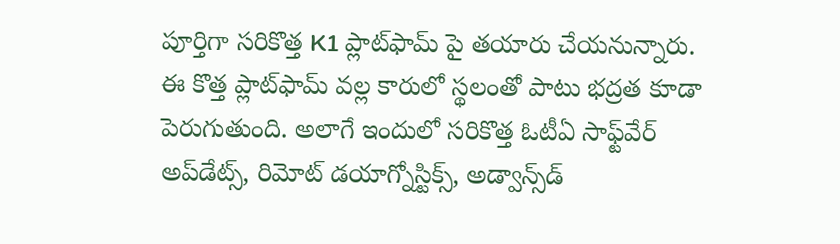పూర్తిగా సరికొత్త K1 ప్లాట్‌ఫామ్ పై తయారు చేయనున్నారు. ఈ కొత్త ప్లాట్‌ఫామ్ వల్ల కారులో స్థలంతో పాటు భద్రత కూడా పెరుగుతుంది. అలాగే ఇందులో సరికొత్త ఓటీఏ సాఫ్ట్‌వేర్ అప్‌డేట్స్, రిమోట్ డయాగ్నోస్టిక్స్, అడ్వాన్స్‌డ్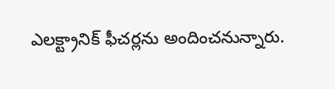ఎలక్ట్రానిక్ ఫీచర్లను అందించనున్నారు.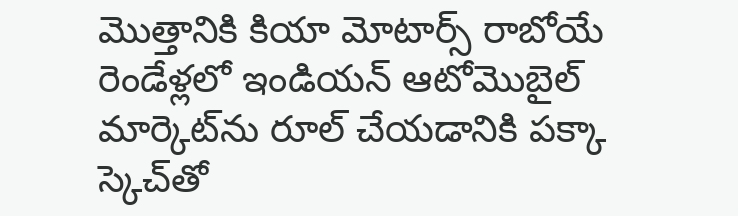మొత్తానికి కియా మోటార్స్ రాబోయే రెండేళ్లలో ఇండియన్ ఆటోమొబైల్ మార్కెట్‌ను రూల్ చేయడానికి పక్కా స్కెచ్‌తో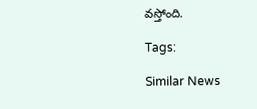వస్తోంది.

Tags:

Similar News